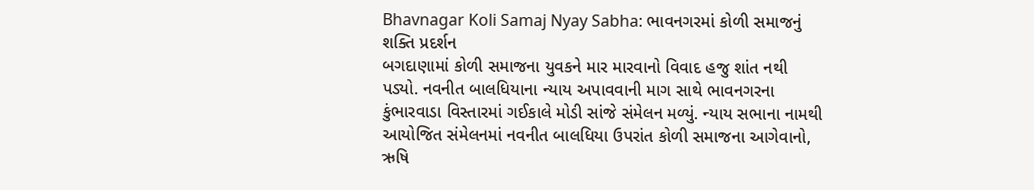Bhavnagar Koli Samaj Nyay Sabha: ભાવનગરમાં કોળી સમાજનું શક્તિ પ્રદર્શન
બગદાણામાં કોળી સમાજના યુવકને માર મારવાનો વિવાદ હજુ શાંત નથી પડ્યો. નવનીત બાલધિયાના ન્યાય અપાવવાની માગ સાથે ભાવનગરના કુંભારવાડા વિસ્તારમાં ગઈકાલે મોડી સાંજે સંમેલન મળ્યું. ન્યાય સભાના નામથી આયોજિત સંમેલનમાં નવનીત બાલધિયા ઉપરાંત કોળી સમાજના આગેવાનો, ઋષિ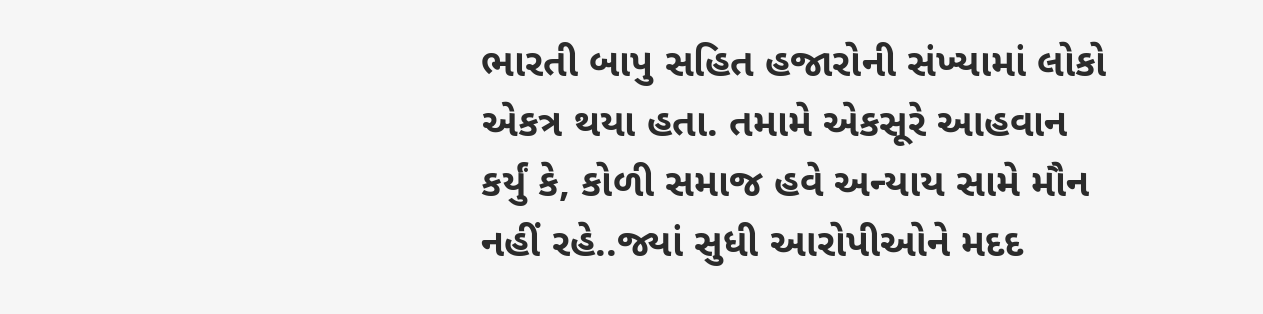ભારતી બાપુ સહિત હજારોની સંખ્યામાં લોકો એકત્ર થયા હતા. તમામે એકસૂરે આહવાન કર્યું કે, કોળી સમાજ હવે અન્યાય સામે મૌન નહીં રહે..જ્યાં સુધી આરોપીઓને મદદ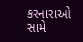કરનારાઓ સામે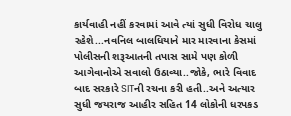કાર્યવાહી નહીં કરવામાં આવે ત્યાં સુધી વિરોધ ચાલુ રહેશે...નવનિલ બાલધિયાને માર મારવાના કેસમાં પોલીસની શરૂઆતની તપાસ સામે પણ કોળી આગેવાનોએ સવાલો ઉઠાવ્યા..જોકે, ભારે વિવાદ બાદ સરકારે SITની રચના કરી હતી..અને અત્યાર સુધી જયરાજ આહીર સહિત 14 લોકોની ધરપકડ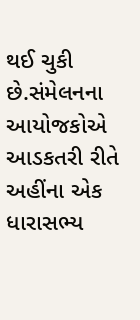થઈ ચુકી છે.સંમેલનના આયોજકોએ આડકતરી રીતે અહીંના એક ધારાસભ્ય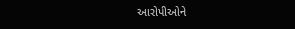આરોપીઓને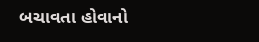બચાવતા હોવાનો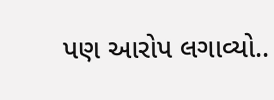પણ આરોપ લગાવ્યો..